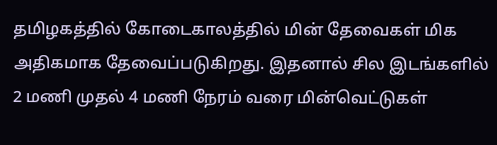தமிழகத்தில் கோடைகாலத்தில் மின் தேவைகள் மிக அதிகமாக தேவைப்படுகிறது. இதனால் சில இடங்களில் 2 மணி முதல் 4 மணி நேரம் வரை மின்வெட்டுகள்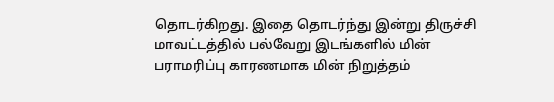தொடர்கிறது. இதை தொடர்ந்து இன்று திருச்சி மாவட்டத்தில் பல்வேறு இடங்களில் மின் பராமரிப்பு காரணமாக மின் நிறுத்தம்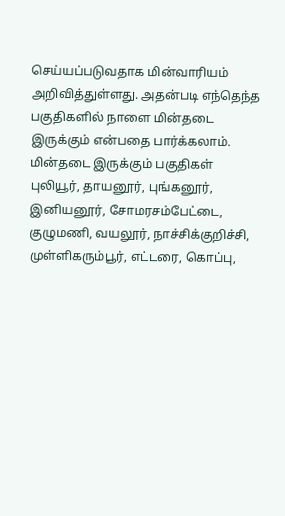செய்யப்படுவதாக மின்வாரியம் அறிவித்துள்ளது. அதன்படி எந்தெந்த பகுதிகளில் நாளை மின்தடை இருக்கும் என்பதை பார்க்கலாம்.
மின்தடை இருக்கும் பகுதிகள்
புலியூர், தாயனூர், புங்கனூர், இனியனூர், சோமரசம்பேட்டை, குழுமணி, வயலூர், நாச்சிக்குறிச்சி, முள்ளிகரும்பூர், எட்டரை, கொப்பு,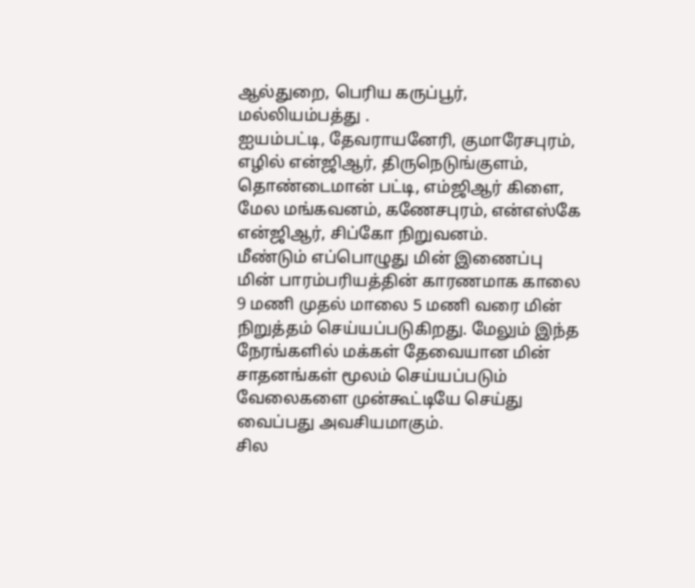ஆல்துறை, பெரிய கருப்பூர், மல்லியம்பத்து .
ஐயம்பட்டி, தேவராயனேரி, குமாரேசபுரம், எழில் என்ஜிஆர், திருநெடுங்குளம், தொண்டைமான் பட்டி, எம்ஜிஆர் கிளை, மேல மங்கவனம், கணேசபுரம், என்எஸ்கே என்ஜிஆர், சிப்கோ நிறுவனம்.
மீண்டும் எப்பொழுது மின் இணைப்பு
மின் பாரம்பரியத்தின் காரணமாக காலை 9 மணி முதல் மாலை 5 மணி வரை மின் நிறுத்தம் செய்யப்படுகிறது. மேலும் இந்த நேரங்களில் மக்கள் தேவையான மின் சாதனங்கள் மூலம் செய்யப்படும் வேலைகளை முன்கூட்டியே செய்து வைப்பது அவசியமாகும்.
சில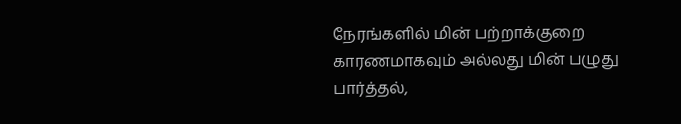நேரங்களில் மின் பற்றாக்குறை காரணமாகவும் அல்லது மின் பழுது பார்த்தல்,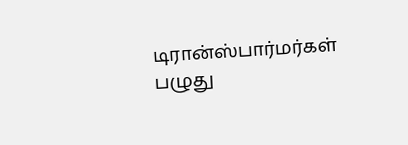டிரான்ஸ்பார்மர்கள் பழுது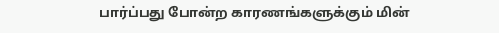பார்ப்பது போன்ற காரணங்களுக்கும் மின்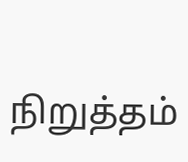நிறுத்தம்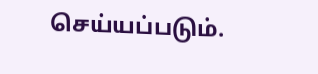செய்யப்படும்.